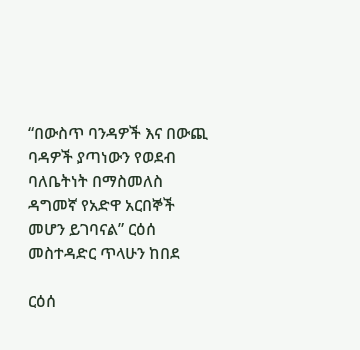“በውስጥ ባንዳዎች እና በውጪ ባዳዎች ያጣነውን የወደብ ባለቤትነት በማስመለስ ዳግመኛ የአድዋ አርበኞች መሆን ይገባናል” ርዕሰ መስተዳድር ጥላሁን ከበደ

ርዕሰ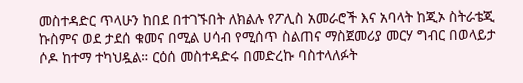መስተዳድር ጥላሁን ከበደ በተገኙበት ለክልሉ የፖሊስ አመራሮች እና አባላት ከጂኦ ስትራቴጂ ኩስምና ወደ ታደሰ ቁመና በሚል ሀሳብ የሚሰጥ ስልጠና ማስጀመሪያ መርሃ ግብር በወላይታ ሶዶ ከተማ ተካህዷል። ርዕሰ መስተዳድሩ በመድረኩ ባስተላለፉት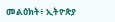መልዕክት፥ ኢትዮጵያ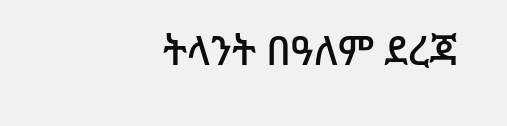ትላንት በዓለም ደረጃ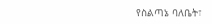የስልጣኔ ባለቤት፣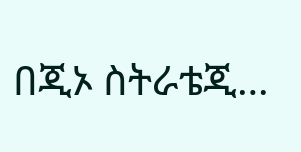በጂኦ ስትራቴጂ…